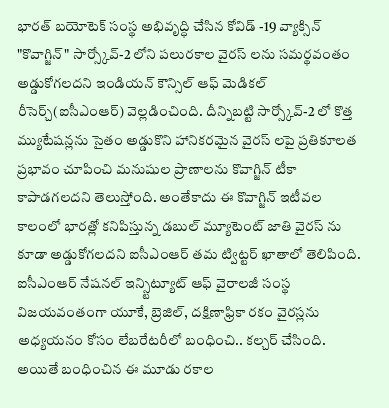భారత్ బయోటెక్ సంస్థ అభివృద్ధి చేసిన కోవిడ్ -19 వ్యాక్సిన్ "కొవాగ్జిన్" సార్స్కోవ్-2 లోని పలురకాల వైరస్ లను సమర్థవంతం అడ్డుకోగలదని ఇండియన్ కౌన్సిల్ ఆఫ్ మెడికల్ రీసెర్చ్(ఐసీఎంఆర్) వెల్లడించింది. దీన్నిబట్టి సార్స్కోవ్-2 లో కొత్త మ్యుటేషన్లను సైతం అడ్డుకొని హానికరమైన వైరస్ లపై ప్రతికూలత ప్రభావం చూపించి మనుషుల ప్రాణాలను కొవాగ్జిన్ టీకా కాపాడగలదని తెలుస్తోంది. అంతేకాదు ఈ కొవాగ్జిన్ ఇటీవల కాలంలో భారత్లో కనిపిస్తున్న డబుల్ మ్యూటెంట్ జాతి వైరస్ ను కూడా అడ్డుకోగలదని ఐసీఎంఆర్ తమ ట్విట్టర్ ఖాతాలో తెలిపింది.
ఐసీఎంఆర్ నేషనల్ ఇన్స్టిట్యూట్ ఆఫ్ వైరాలజీ సంస్థ విజయవంతంగా యూకే, బ్రెజిల్, దక్షిణాఫ్రికా రకం వైరస్లను అధ్యయనం కోసం లేబరేటరీలో బంధించి.. కల్చర్ చేసింది. అయితే బంధించిన ఈ మూడు రకాల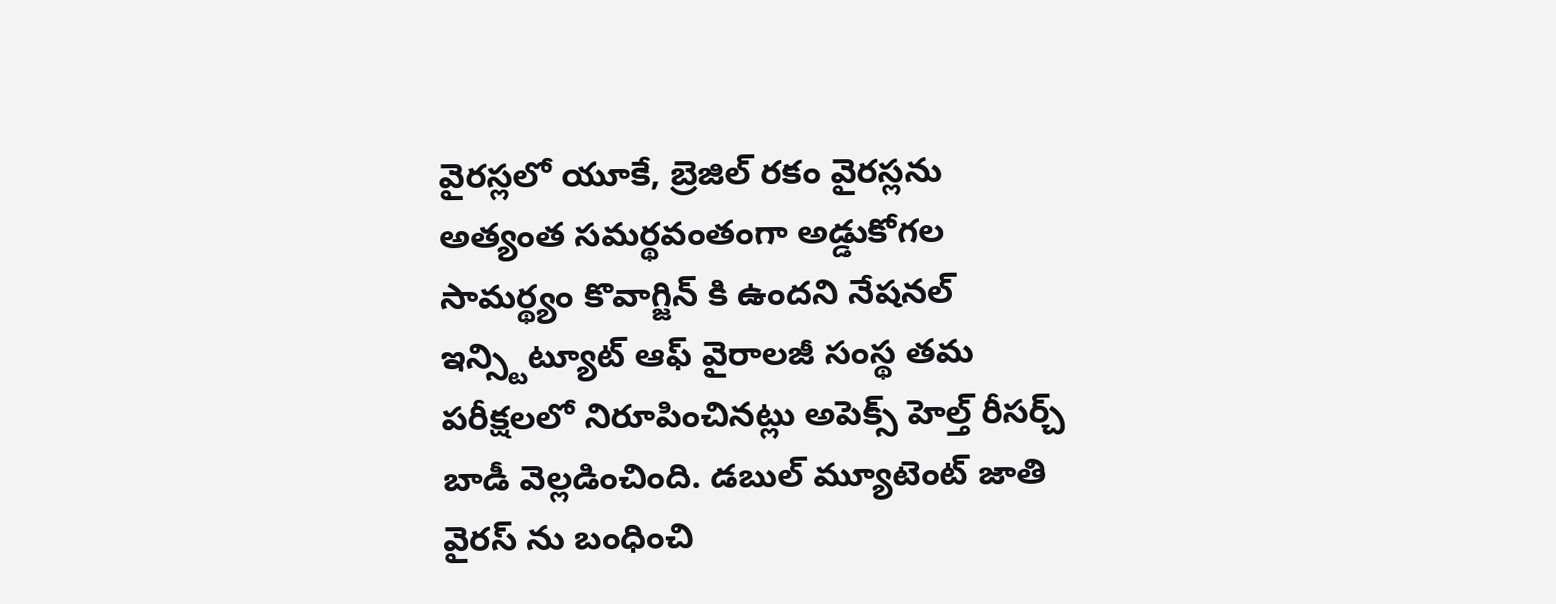వైరస్లలో యూకే, బ్రెజిల్ రకం వైరస్లను అత్యంత సమర్థవంతంగా అడ్డుకోగల సామర్థ్యం కొవాగ్జిన్ కి ఉందని నేషనల్ ఇన్స్టిట్యూట్ ఆఫ్ వైరాలజీ సంస్థ తమ పరీక్షలలో నిరూపించినట్లు అపెక్స్ హెల్త్ రీసర్చ్ బాడీ వెల్లడించింది. డబుల్ మ్యూటెంట్ జాతి వైరస్ ను బంధించి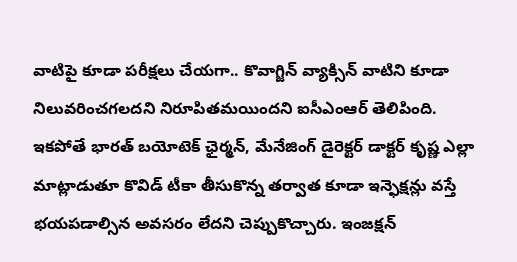వాటిపై కూడా పరీక్షలు చేయగా.. కొవాగ్జిన్ వ్యాక్సిన్ వాటిని కూడా నిలువరించగలదని నిరూపితమయిందని ఐసీఎంఆర్ తెలిపింది.
ఇకపోతే భారత్ బయోటెక్ ఛైర్మన్, మేనేజింగ్ డైరెక్టర్ డాక్టర్ కృష్ణ ఎల్లా మాట్లాడుతూ కొవిడ్ టీకా తీసుకొన్న తర్వాత కూడా ఇన్ఫెక్షన్లు వస్తే భయపడాల్సిన అవసరం లేదని చెప్పుకొచ్చారు. ఇంజక్షన్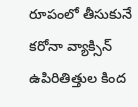రూపంలో తీసుకునే కరోనా వ్యాక్సిన్ ఉపిరితిత్తుల కింద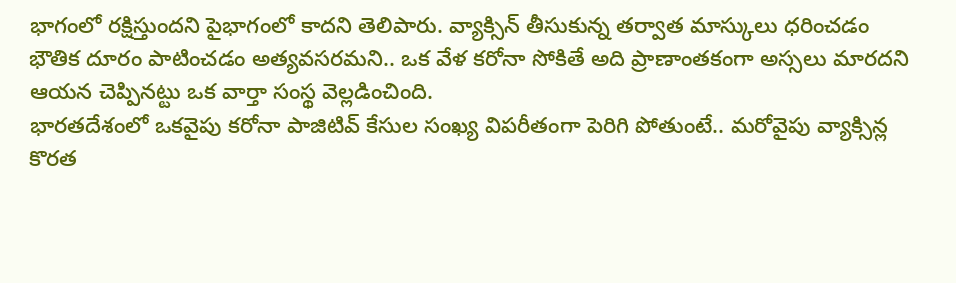భాగంలో రక్షిస్తుందని పైభాగంలో కాదని తెలిపారు. వ్యాక్సిన్ తీసుకున్న తర్వాత మాస్కులు ధరించడం భౌతిక దూరం పాటించడం అత్యవసరమని.. ఒక వేళ కరోనా సోకితే అది ప్రాణాంతకంగా అస్సలు మారదని ఆయన చెప్పినట్టు ఒక వార్తా సంస్థ వెల్లడించింది.
భారతదేశంలో ఒకవైపు కరోనా పాజిటివ్ కేసుల సంఖ్య విపరీతంగా పెరిగి పోతుంటే.. మరోవైపు వ్యాక్సిన్ల కొరత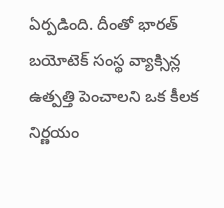ఏర్పడింది. దీంతో భారత్ బయోటెక్ సంస్థ వ్యాక్సిన్ల ఉత్పత్తి పెంచాలని ఒక కీలక నిర్ణయం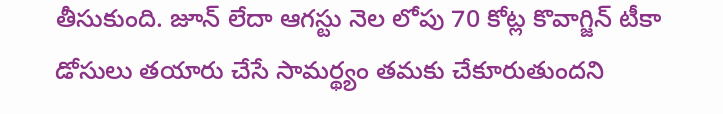తీసుకుంది. జూన్ లేదా ఆగస్టు నెల లోపు 70 కోట్ల కొవాగ్జిన్ టీకా డోసులు తయారు చేసే సామర్థ్యం తమకు చేకూరుతుందని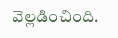వెల్లడించింది.